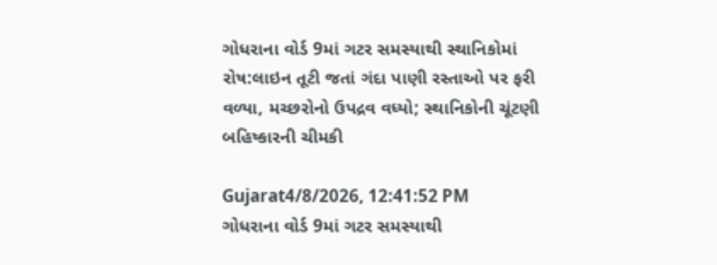ગોધરાના વોર્ડ 9માં ગટર સમસ્યાથી સ્થાનિકોમાં રોષ:લાઇન તૂટી જતાં ગંદા પાણી રસ્તાઓ પર ફરી વળ્યા, મચ્છરોનો ઉપદ્રવ વધ્યો; સ્થાનિકોની ચૂંટણી બહિષ્કારની ચીમકી

Gujarat4/8/2026, 12:41:52 PM
ગોધરાના વોર્ડ 9માં ગટર સમસ્યાથી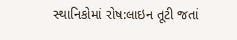સ્થાનિકોમાં રોષ:લાઇન તૂટી જતાં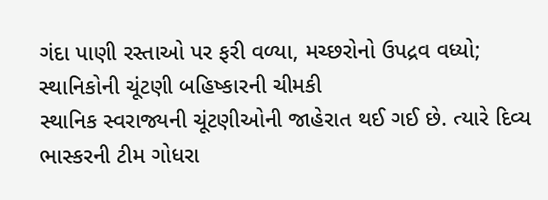ગંદા પાણી રસ્તાઓ પર ફરી વળ્યા, મચ્છરોનો ઉપદ્રવ વધ્યો; સ્થાનિકોની ચૂંટણી બહિષ્કારની ચીમકી
સ્થાનિક સ્વરાજ્યની ચૂંટણીઓની જાહેરાત થઈ ગઈ છે. ત્યારે દિવ્ય ભાસ્કરની ટીમ ગોધરા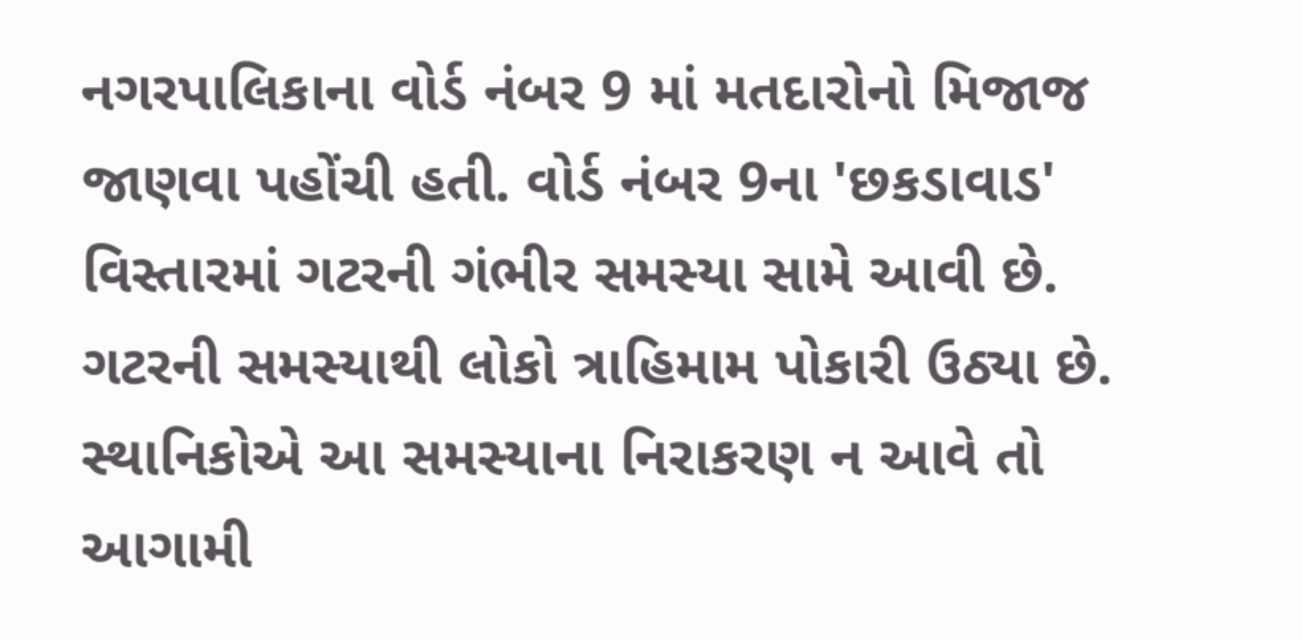નગરપાલિકાના વોર્ડ નંબર 9 માં મતદારોનો મિજાજ જાણવા પહોંચી હતી. વોર્ડ નંબર 9ના 'છકડાવાડ' વિસ્તારમાં ગટરની ગંભીર સમસ્યા સામે આવી છે. ગટરની સમસ્યાથી લોકો ત્રાહિમામ પોકારી ઉઠ્યા છે. સ્થાનિકોએ આ સમસ્યાના નિરાકરણ ન આવે તો આગામી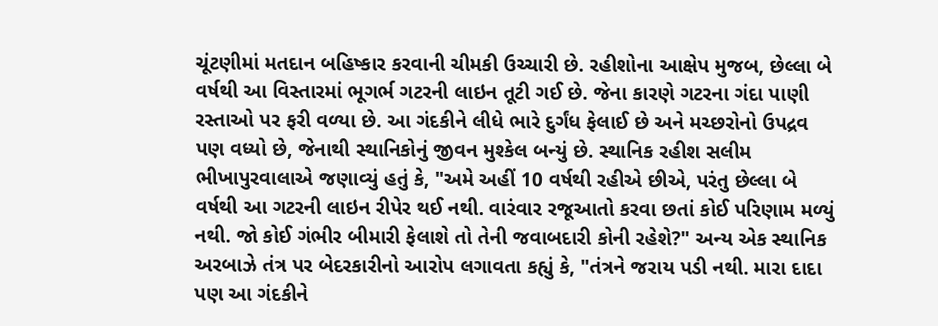ચૂંટણીમાં મતદાન બહિષ્કાર કરવાની ચીમકી ઉચ્ચારી છે. રહીશોના આક્ષેપ મુજબ, છેલ્લા બે વર્ષથી આ વિસ્તારમાં ભૂગર્ભ ગટરની લાઇન તૂટી ગઈ છે. જેના કારણે ગટરના ગંદા પાણી રસ્તાઓ પર ફરી વળ્યા છે. આ ગંદકીને લીધે ભારે દુર્ગંધ ફેલાઈ છે અને મચ્છરોનો ઉપદ્રવ પણ વધ્યો છે, જેનાથી સ્થાનિકોનું જીવન મુશ્કેલ બન્યું છે. સ્થાનિક રહીશ સલીમ ભીખાપુરવાલાએ જણાવ્યું હતું કે, "અમે અહીં 10 વર્ષથી રહીએ છીએ, પરંતુ છેલ્લા બે વર્ષથી આ ગટરની લાઇન રીપેર થઈ નથી. વારંવાર રજૂઆતો કરવા છતાં કોઈ પરિણામ મળ્યું નથી. જો કોઈ ગંભીર બીમારી ફેલાશે તો તેની જવાબદારી કોની રહેશે?" અન્ય એક સ્થાનિક અરબાઝે તંત્ર પર બેદરકારીનો આરોપ લગાવતા કહ્યું કે, "તંત્રને જરાય પડી નથી. મારા દાદા પણ આ ગંદકીને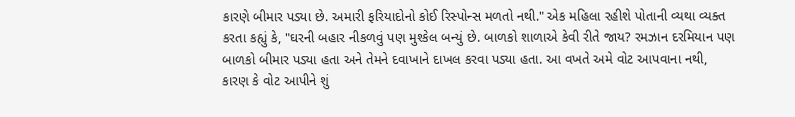કારણે બીમાર પડ્યા છે. અમારી ફરિયાદોનો કોઈ રિસ્પોન્સ મળતો નથી." એક મહિલા રહીશે પોતાની વ્યથા વ્યક્ત કરતા કહ્યું કે, "ઘરની બહાર નીકળવું પણ મુશ્કેલ બન્યું છે. બાળકો શાળાએ કેવી રીતે જાય? રમઝાન દરમિયાન પણ બાળકો બીમાર પડ્યા હતા અને તેમને દવાખાને દાખલ કરવા પડ્યા હતા. આ વખતે અમે વોટ આપવાના નથી, કારણ કે વોટ આપીને શું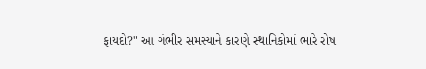ફાયદો?" આ ગંભીર સમસ્યાને કારણે સ્થાનિકોમાં ભારે રોષ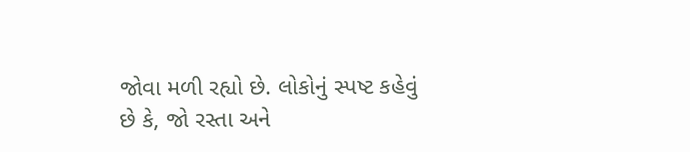જોવા મળી રહ્યો છે. લોકોનું સ્પષ્ટ કહેવું છે કે, જો રસ્તા અને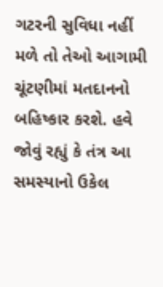ગટરની સુવિધા નહીં મળે તો તેઓ આગામી ચૂંટણીમાં મતદાનનો બહિષ્કાર કરશે. હવે જોવું રહ્યું કે તંત્ર આ સમસ્યાનો ઉકેલ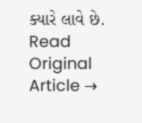ક્યારે લાવે છે.
Read Original Article →